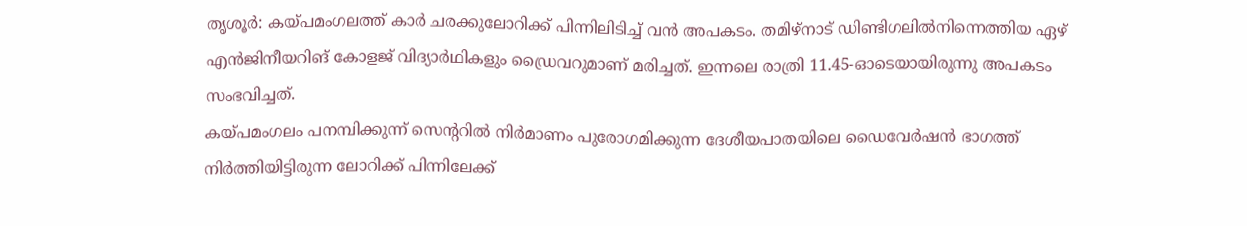തൃശൂർ: കയ്പമംഗലത്ത് കാർ ചരക്കുലോറിക്ക് പിന്നിലിടിച്ച് വൻ അപകടം. തമിഴ്നാട് ഡിണ്ടിഗലിൽനിന്നെത്തിയ ഏഴ് എൻജിനീയറിങ് കോളജ് വിദ്യാർഥികളും ഡ്രൈവറുമാണ് മരിച്ചത്. ഇന്നലെ രാത്രി 11.45-ഓടെയായിരുന്നു അപകടം സംഭവിച്ചത്.
കയ്പമംഗലം പനമ്പിക്കുന്ന് സെന്ററിൽ നിർമാണം പുരോഗമിക്കുന്ന ദേശീയപാതയിലെ ഡൈവേർഷൻ ഭാഗത്ത് നിർത്തിയിട്ടിരുന്ന ലോറിക്ക് പിന്നിലേക്ക്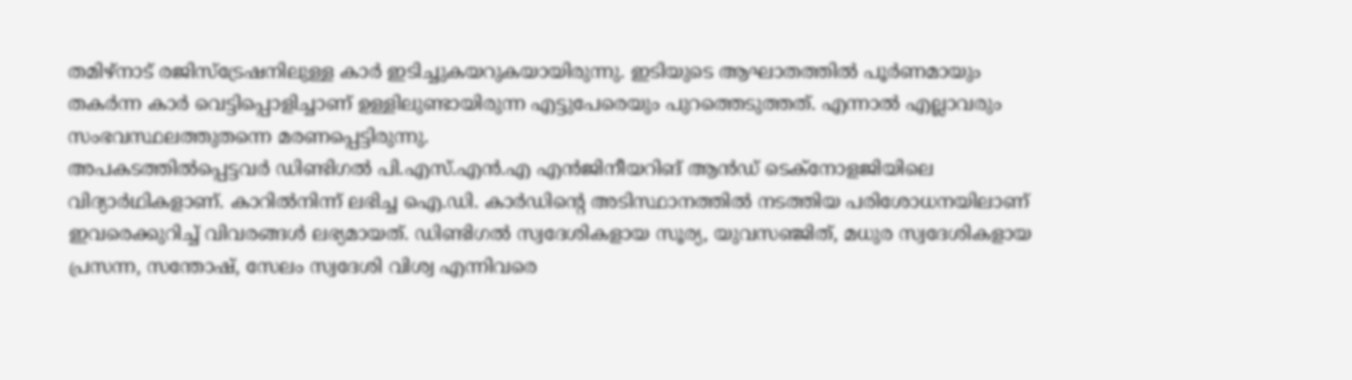തമിഴ്നാട് രജിസ്ട്രേഷനിലുള്ള കാർ ഇടിച്ചുകയറുകയായിരുന്നു. ഇടിയുടെ ആഘാതത്തിൽ പൂർണമായും തകർന്ന കാർ വെട്ടിപ്പൊളിച്ചാണ് ഉള്ളിലുണ്ടായിരുന്ന എട്ടുപേരെയും പുറത്തെടുത്തത്. എന്നാൽ എല്ലാവരും സംഭവസ്ഥലത്തുതന്നെ മരണപ്പെട്ടിരുന്നു.
അപകടത്തിൽപ്പെട്ടവർ ഡിണ്ടിഗൽ പി.എസ്.എൻ.എ എൻജിനീയറിങ് ആൻഡ് ടെക്നോളജിയിലെ വിദ്യാർഥികളാണ്. കാറിൽനിന്ന് ലഭിച്ച ഐ.ഡി. കാർഡിന്റെ അടിസ്ഥാനത്തിൽ നടത്തിയ പരിശോധനയിലാണ് ഇവരെക്കുറിച്ച് വിവരങ്ങൾ ലഭ്യമായത്. ഡിണ്ടിഗൽ സ്വദേശികളായ സൂര്യ, യുവസഞ്ജിത്, മധുര സ്വദേശികളായ പ്രസന്ന, സന്തോഷ്, സേലം സ്വദേശി വിശ്വ എന്നിവരെ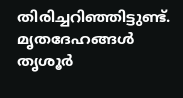തിരിച്ചറിഞ്ഞിട്ടുണ്ട്. മൃതദേഹങ്ങൾ തൃശൂർ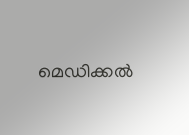മെഡിക്കൽ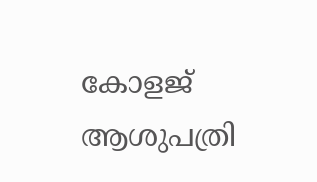കോളജ് ആശുപത്രി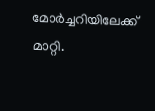മോർച്ചറിയിലേക്ക് മാറ്റി.